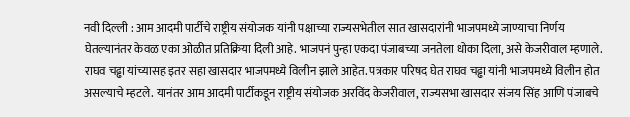नवी दिल्ली : आम आदमी पार्टीचे राष्ट्रीय संयोजक यांनी पक्षाच्या राज्यसभेतील सात खासदारांनी भाजपमध्ये जाण्याचा निर्णय घेतल्यानंतर केवळ एका ओळीत प्रतिक्रिया दिली आहे. भाजपनं पुन्हा एकदा पंजाबच्या जनतेला धोका दिला, असे केजरीवाल म्हणाले. राघव चढ्ढा यांच्यासह इतर सहा खासदार भाजपमध्ये विलीन झाले आहेत. पत्रकार परिषद घेत राघव चढ्ढा यांनी भाजपमध्ये विलीन होत असल्याचे म्हटले. यानंतर आम आदमी पार्टीकडून राष्ट्रीय संयोजक अरविंद केजरीवाल, राज्यसभा खासदार संजय सिंह आणि पंजाबचे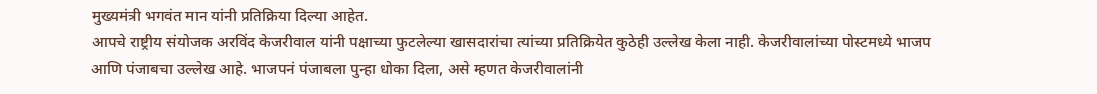मुख्यमंत्री भगवंत मान यांनी प्रतिक्रिया दिल्या आहेत.
आपचे राष्ट्रीय संयोजक अरविंद केजरीवाल यांनी पक्षाच्या फुटलेल्या खासदारांचा त्यांच्या प्रतिक्रियेत कुठेही उल्लेख केला नाही. केजरीवालांच्या पोस्टमध्ये भाजप आणि पंजाबचा उल्लेख आहे. भाजपनं पंजाबला पुन्हा धोका दिला, असे म्हणत केजरीवालांनी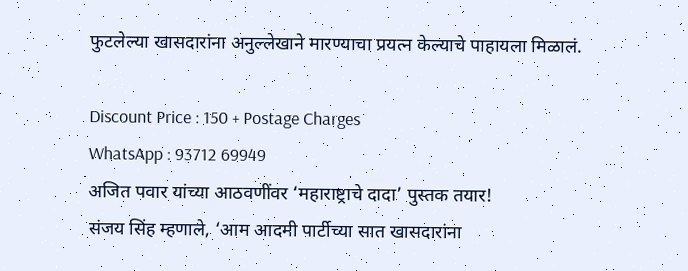फुटलेल्या खासदारांना अनुल्लेखाने मारण्याचा प्रयत्न केल्याचे पाहायला मिळालं.

Discount Price : 150 + Postage Charges
WhatsApp : 93712 69949
अजित पवार यांच्या आठवणींवर ‘महाराष्ट्राचे दादा’ पुस्तक तयार!
संजय सिंह म्हणाले, ‘आम आदमी पार्टीच्या सात खासदारांना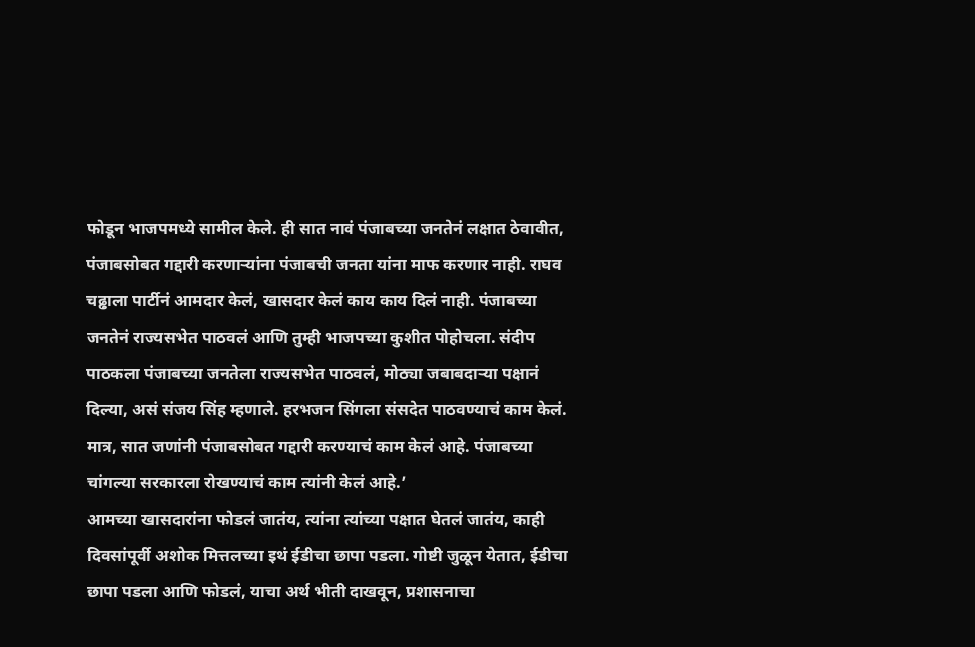फोडून भाजपमध्ये सामील केले. ही सात नावं पंजाबच्या जनतेनं लक्षात ठेवावीत, पंजाबसोबत गद्दारी करणाऱ्यांना पंजाबची जनता यांना माफ करणार नाही. राघव चढ्ढाला पार्टीनं आमदार केलं, खासदार केलं काय काय दिलं नाही. पंजाबच्या जनतेनं राज्यसभेत पाठवलं आणि तुम्ही भाजपच्या कुशीत पोहोचला. संदीप पाठकला पंजाबच्या जनतेला राज्यसभेत पाठवलं, मोठ्या जबाबदाऱ्या पक्षानं दिल्या, असं संजय सिंह म्हणाले. हरभजन सिंगला संसदेत पाठवण्याचं काम केलं. मात्र, सात जणांनी पंजाबसोबत गद्दारी करण्याचं काम केलं आहे. पंजाबच्या चांगल्या सरकारला रोखण्याचं काम त्यांनी केलं आहे.’
आमच्या खासदारांना फोडलं जातंय, त्यांना त्यांच्या पक्षात घेतलं जातंय, काही दिवसांपूर्वी अशोक मित्तलच्या इथं ईडीचा छापा पडला. गोष्टी जुळून येतात, ईडीचा छापा पडला आणि फोडलं, याचा अर्थ भीती दाखवून, प्रशासनाचा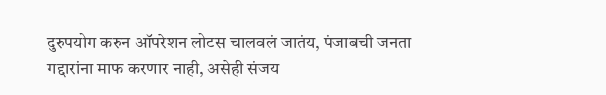दुरुपयोग करुन ऑपरेशन लोटस चालवलं जातंय, पंजाबची जनता गद्दारांना माफ करणार नाही, असेही संजय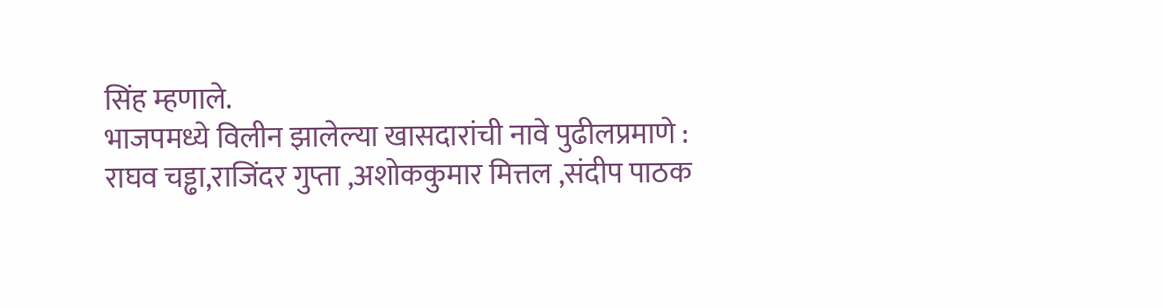सिंह म्हणाले.
भाजपमध्ये विलीन झालेल्या खासदारांची नावे पुढीलप्रमाणे :
राघव चड्ढा,राजिंदर गुप्ता ,अशोककुमार मित्तल ,संदीप पाठक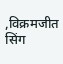,विक्रमजीत सिंग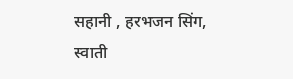सहानी , हरभजन सिंग, स्वाती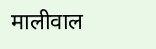मालीवाल